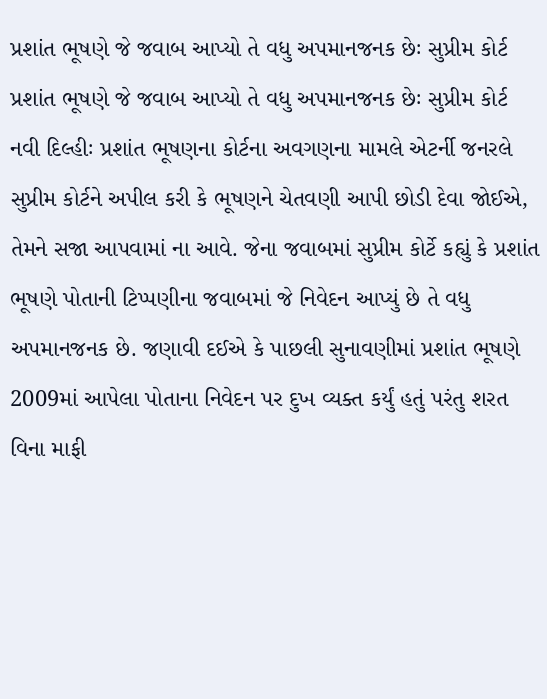પ્રશાંત ભૂષણે જે જવાબ આપ્યો તે વધુ અપમાનજનક છેઃ સુપ્રીમ કોર્ટ
પ્રશાંત ભૂષણે જે જવાબ આપ્યો તે વધુ અપમાનજનક છેઃ સુપ્રીમ કોર્ટ
નવી દિલ્હીઃ પ્રશાંત ભૂષણના કોર્ટના અવગણના મામલે એટર્ની જનરલે સુપ્રીમ કોર્ટને અપીલ કરી કે ભૂષણને ચેતવણી આપી છોડી દેવા જોઈએ, તેમને સજા આપવામાં ના આવે. જેના જવાબમાં સુપ્રીમ કોર્ટે કહ્યું કે પ્રશાંત ભૂષણે પોતાની ટિપ્પણીના જવાબમાં જે નિવેદન આપ્યું છે તે વધુ અપમાનજનક છે. જણાવી દઈએ કે પાછલી સુનાવણીમાં પ્રશાંત ભૂષણે 2009માં આપેલા પોતાના નિવેદન પર દુખ વ્યક્ત કર્યું હતું પરંતુ શરત વિના માફી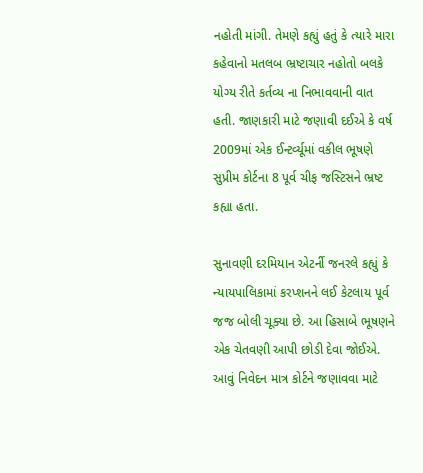નહોતી માંગી. તેમણે કહ્યું હતું કે ત્યારે મારા કહેવાનો મતલબ ભ્રષ્ટાચાર નહોતો બલકે યોગ્ય રીતે કર્તવ્ય ના નિભાવવાની વાત હતી. જાણકારી માટે જણાવી દઈએ કે વર્ષ 2009માં એક ઈન્ટર્વ્યૂમાં વકીલ ભૂષણે સુપ્રીમ કોર્ટના 8 પૂર્વ ચીફ જસ્ટિસને ભ્રષ્ટ કહ્યા હતા.

સુનાવણી દરમિયાન એટર્ની જનરલે કહ્યું કે ન્યાયપાલિકામાં કરપ્શનને લઈ કેટલાય પૂર્વ જજ બોલી ચૂક્યા છે. આ હિસાબે ભૂષણને એક ચેતવણી આપી છોડી દેવા જોઈએ. આવું નિવેદન માત્ર કોર્ટને જણાવવા માટે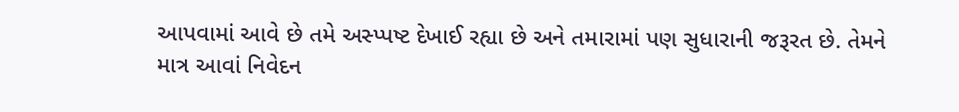આપવામાં આવે છે તમે અસ્પ્પષ્ટ દેખાઈ રહ્યા છે અને તમારામાં પણ સુધારાની જરૂરત છે. તેમને માત્ર આવાં નિવેદન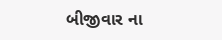બીજીવાર ના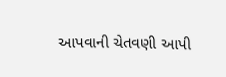આપવાની ચેતવણી આપી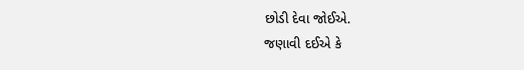છોડી દેવા જોઈએ.
જણાવી દઈએ કે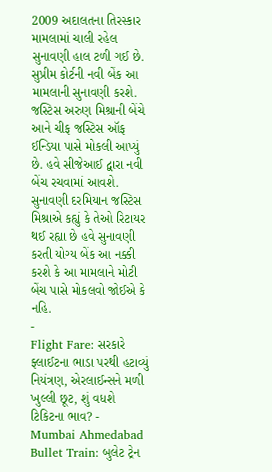2009 અદાલતના તિરસ્કાર મામલામાં ચાલી રહેલ સુનાવણી હાલ ટળી ગઈ છે. સુપ્રીમ કોર્ટની નવી બેંક આ મામલાની સુનાવણી કરશે. જસ્ટિસ અરુણ મિશ્રાની બેંચે આને ચીફ જસ્ટિસ ઑફ ઈન્ડિયા પાસે મોકલી આપ્યું છે. હવે સીજેઆઈ દ્વારા નવી બેંચ રચવામાં આવશે. સુનાવણી દરમિયાન જસ્ટિસ મિશ્રાએ કહ્યું કે તેઓ રિટાયર થઈ રહ્યા છે હવે સુનાવણી કરતી યોગ્ય બેંક આ નક્કી કરશે કે આ મામલાને મોટી બેંચ પાસે મોકલવો જોઈએ કે નહિ.
-
Flight Fare: સરકારે ફ્લાઈટના ભાડા પરથી હટાવ્યું નિયંત્રણ, એરલાઈન્સને મળી ખુલ્લી છૂટ, શું વધશે ટિકિટના ભાવ? -
Mumbai Ahmedabad Bullet Train: બુલેટ ટ્રેન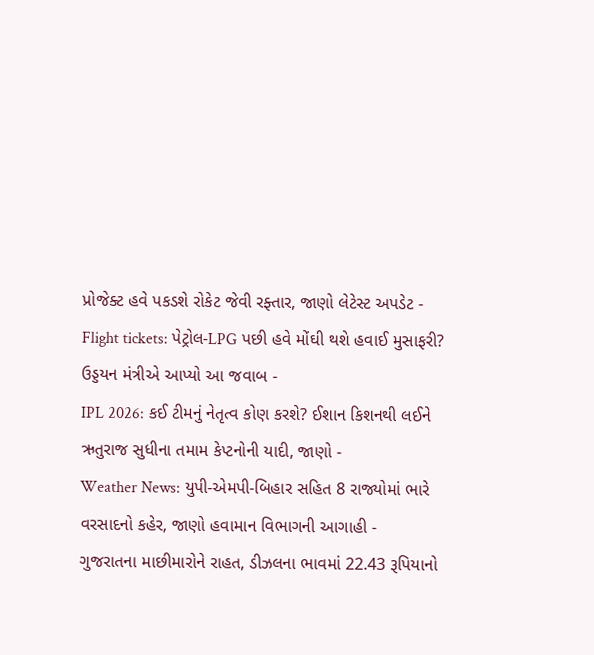પ્રોજેક્ટ હવે પકડશે રોકેટ જેવી રફ્તાર, જાણો લેટેસ્ટ અપડેટ -
Flight tickets: પેટ્રોલ-LPG પછી હવે મોંઘી થશે હવાઈ મુસાફરી? ઉડ્ડયન મંત્રીએ આપ્યો આ જવાબ -
IPL 2026: કઈ ટીમનું નેતૃત્વ કોણ કરશે? ઈશાન કિશનથી લઈને ઋતુરાજ સુધીના તમામ કેપ્ટનોની યાદી, જાણો -
Weather News: યુપી-એમપી-બિહાર સહિત 8 રાજ્યોમાં ભારે વરસાદનો કહેર, જાણો હવામાન વિભાગની આગાહી -
ગુજરાતના માછીમારોને રાહત, ડીઝલના ભાવમાં 22.43 રૂપિયાનો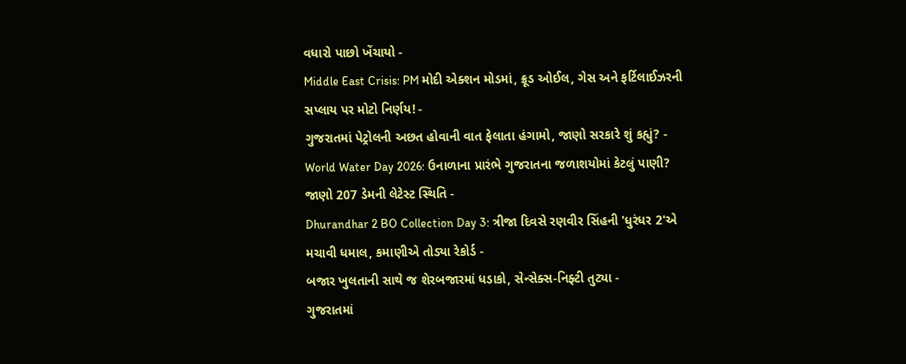વધારો પાછો ખેંચાયો -
Middle East Crisis: PM મોદી એક્શન મોડમાં, ક્રૂડ ઓઈલ, ગેસ અને ફર્ટિલાઈઝરની સપ્લાય પર મોટો નિર્ણય! -
ગુજરાતમાં પેટ્રોલની અછત હોવાની વાત ફેલાતા હંગામો, જાણો સરકારે શું કહ્યું? -
World Water Day 2026: ઉનાળાના પ્રારંભે ગુજરાતના જળાશયોમાં કેટલું પાણી? જાણો 207 ડેમની લેટેસ્ટ સ્થિતિ -
Dhurandhar 2 BO Collection Day 3: ત્રીજા દિવસે રણવીર સિંહની 'ધુરંધર 2'એ મચાવી ધમાલ, કમાણીએ તોડ્યા રેકોર્ડ -
બજાર ખુલતાની સાથે જ શેરબજારમાં ધડાકો, સેન્સેક્સ-નિફ્ટી તુટ્યા -
ગુજરાતમાં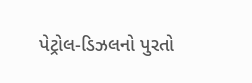પેટ્રોલ-ડિઝલનો પુરતો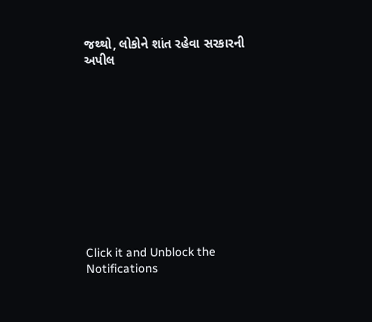જથ્થો, લોકોને શાંત રહેવા સરકારની અપીલ











Click it and Unblock the Notifications